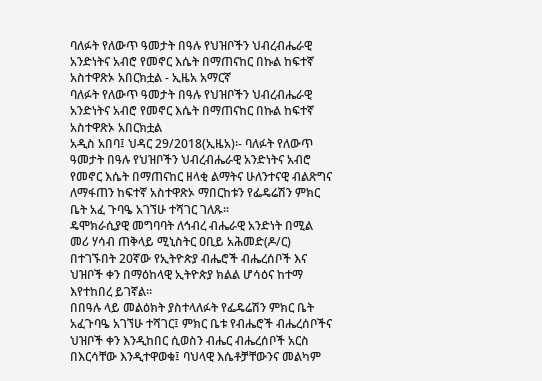ባለፉት የለውጥ ዓመታት በዓሉ የህዝቦችን ህብረብሔራዊ አንድነትና አብሮ የመኖር እሴት በማጠናከር በኩል ከፍተኛ አስተዋጽኦ አበርክቷል - ኢዜአ አማርኛ
ባለፉት የለውጥ ዓመታት በዓሉ የህዝቦችን ህብረብሔራዊ አንድነትና አብሮ የመኖር እሴት በማጠናከር በኩል ከፍተኛ አስተዋጽኦ አበርክቷል
አዲስ አበባ፤ ህዳር 29/2018(ኢዜአ)፡- ባለፉት የለውጥ ዓመታት በዓሉ የህዝቦችን ህብረብሔራዊ አንድነትና አብሮ የመኖር እሴት በማጠናከር ዘላቂ ልማትና ሁለንተናዊ ብልጽግና ለማፋጠን ከፍተኛ አስተዋጽኦ ማበርከቱን የፌዴሬሽን ምክር ቤት አፈ ጉባዔ አገኘሁ ተሻገር ገለጹ።
ዴሞክራሲያዊ መግባባት ለኅብረ ብሔራዊ አንድነት በሚል መሪ ሃሳብ ጠቅላይ ሚኒስትር ዐቢይ አሕመድ(ዶ/ር) በተገኙበት 20ኛው የኢትዮጵያ ብሔሮች ብሔረሰቦች እና ህዝቦች ቀን በማዕከላዊ ኢትዮጵያ ክልል ሆሳዕና ከተማ እየተከበረ ይገኛል።
በበዓሉ ላይ መልዕክት ያስተላለፉት የፌዴሬሽን ምክር ቤት አፈጉባዔ አገኘሁ ተሻገር፤ ምክር ቤቱ የብሔሮች ብሔረሰቦችና ህዝቦች ቀን እንዲከበር ሲወስን ብሔር ብሔረሰቦች አርስ በእርሳቸው እንዲተዋወቁ፤ ባህላዊ እሴቶቻቸውንና መልካም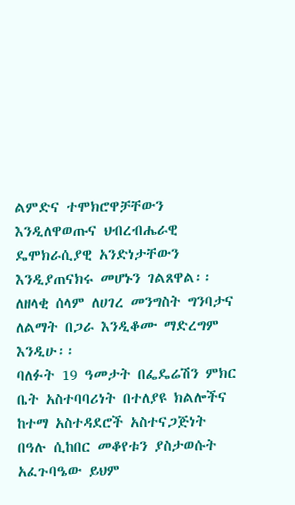ልምድና ተሞክሮዋቻቸውን እንዲለዋወጡና ህብረብሔራዊ ዴሞክራሲያዊ አንድነታቸውን እንዲያጠናክሩ መሆኑን ገልጸዋል፡፡
ለዘላቂ ሰላም ለሀገረ መንግስት ግንባታና ለልማት በጋራ እንዲቆሙ ማድረግም እንዲሁ፡፡
ባለፉት 19 ዓመታት በፌዴሬሽን ምክር ቤት አስተባባሪነት በተለያዩ ክልሎችና ከተማ አስተዳደሮች አስተናጋጅነት በዓሉ ሲከበር መቆየቱን ያስታወሱት አፈጉባዔው ይህም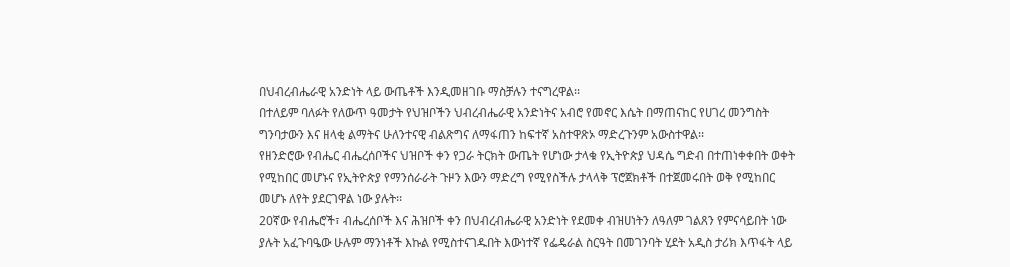በህብረብሔራዊ አንድነት ላይ ውጤቶች እንዲመዘገቡ ማስቻሉን ተናግረዋል፡፡
በተለይም ባለፉት የለውጥ ዓመታት የህዝቦችን ህብረብሔራዊ አንድነትና አብሮ የመኖር እሴት በማጠናከር የሀገረ መንግስት ግንባታውን እና ዘላቂ ልማትና ሁለንተናዊ ብልጽግና ለማፋጠን ከፍተኛ አስተዋጽኦ ማድረጉንም አውስተዋል፡፡
የዘንድሮው የብሔር ብሔረሰቦችና ህዝቦች ቀን የጋራ ትርክት ውጤት የሆነው ታላቁ የኢትዮጵያ ህዳሴ ግድብ በተጠነቀቀበት ወቀት የሚከበር መሆኑና የኢትዮጵያ የማንሰራራት ጉዞን እውን ማድረግ የሚየስችሉ ታላላቅ ፕሮጀክቶች በተጀመሩበት ወቅ የሚከበር መሆኑ ለየት ያደርገዋል ነው ያሉት፡፡
20ኛው የብሔሮች፣ ብሔረሰቦች እና ሕዝቦች ቀን በህብረብሔራዊ አንድነት የደመቀ ብዝሀነትን ለዓለም ገልጸን የምናሳይበት ነው ያሉት አፈጉባዔው ሁሉም ማንነቶች እኩል የሚስተናገዱበት እውነተኛ የፌዴራል ስርዓት በመገንባት ሂደት አዲስ ታሪክ እጥፋት ላይ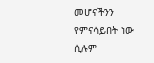መሆናችንን የምናሳይበት ነው ሲሉም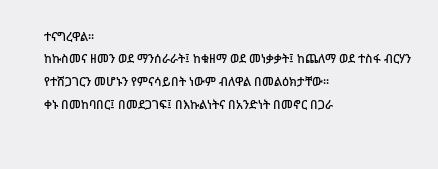ተናግረዋል፡፡
ከኩስመና ዘመን ወደ ማንሰራራት፤ ከቁዘማ ወደ መነቃቃት፤ ከጨለማ ወደ ተስፋ ብርሃን የተሸጋገርን መሆኑን የምናሳይበት ነውም ብለዋል በመልዕክታቸው፡፡
ቀኑ በመከባበር፤ በመደጋገፍ፤ በእኩልነትና በአንድነት በመኖር በጋራ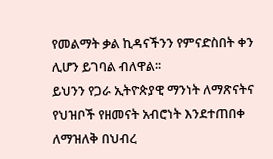የመልማት ቃል ኪዳናችንን የምናድስበት ቀን ሊሆን ይገባል ብለዋል፡፡
ይህንን የጋራ ኢትዮጵያዊ ማንነት ለማጽናትና የህዝቦች የዘመናት አብሮነት እንደተጠበቀ ለማዝለቅ በህብረ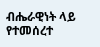ብሔራዊነት ላይ የተመሰረተ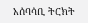አሰባሳቢ ትርክት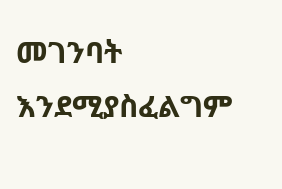መገንባት እንደሚያስፈልግም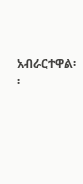አብራርተዋል፡፡